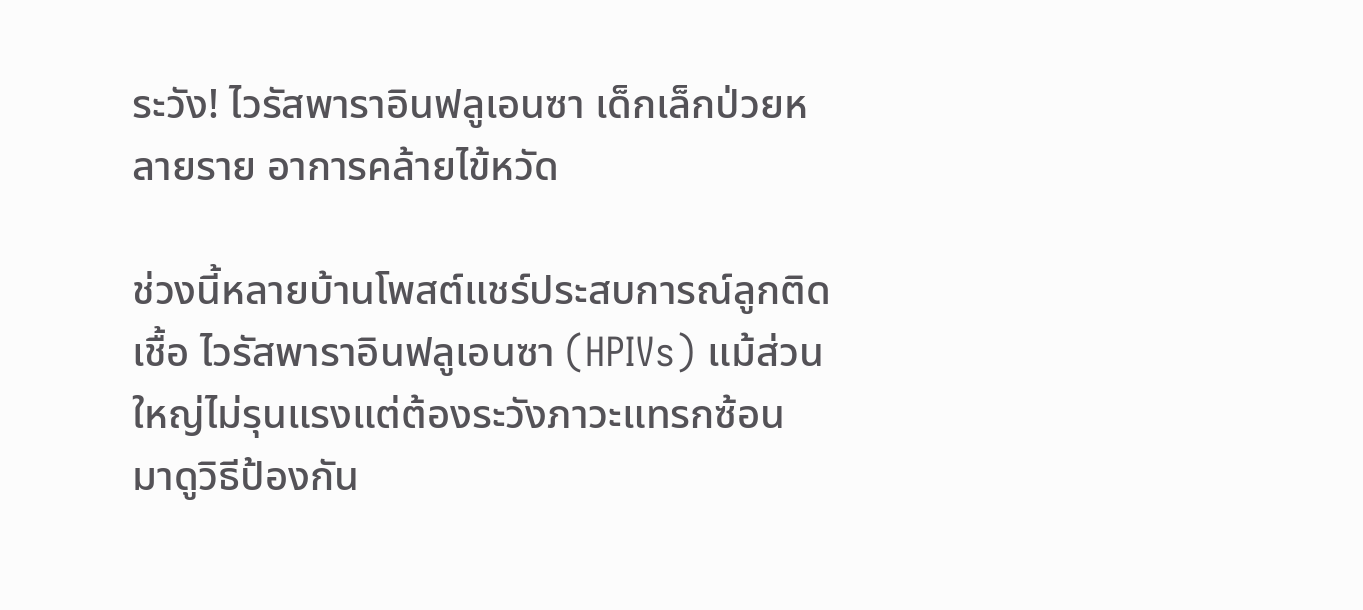ระวัง! ไวรัสพาราอินฟลูเอนซา เด็กเล็กป่วยหลายราย อาการคล้ายไข้หวัด

ช่วงนี้หลายบ้านโพสต์แชร์ประสบการณ์ลูกติดเชื้อ ไวรัสพาราอินฟลูเอนซา (HPIVs) แม้ส่วนใหญ่ไม่รุนแรงแต่ต้องระวังภาวะแทรกซ้อน มาดูวิธีป้องกัน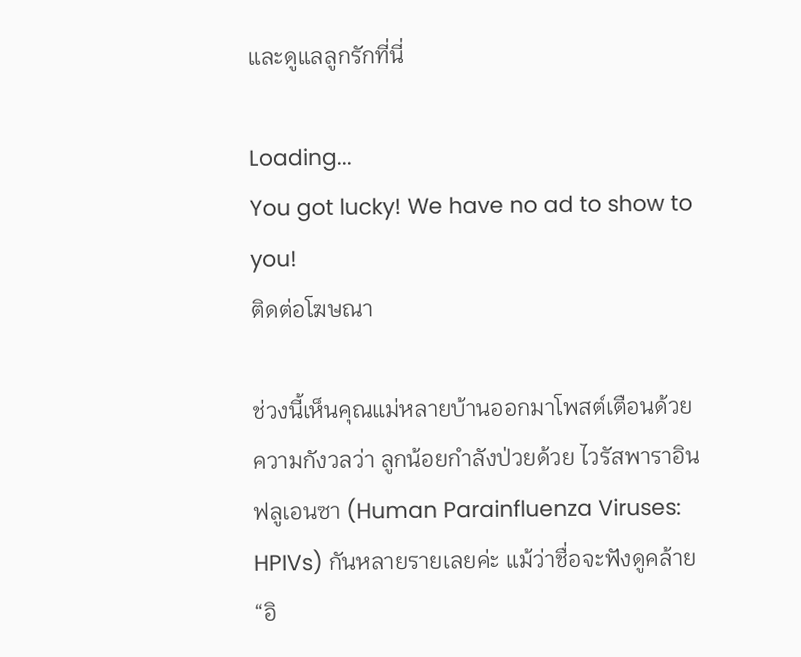และดูแลลูกรักที่นี่

Loading...
You got lucky! We have no ad to show to you!
ติดต่อโฆษณา

ช่วงนี้เห็นคุณแม่หลายบ้านออกมาโพสต์เตือนด้วยความกังวลว่า ลูกน้อยกำลังป่วยด้วย ไวรัสพาราอินฟลูเอนซา (Human Parainfluenza Viruses: HPIVs) กันหลายรายเลยค่ะ แม้ว่าชื่อจะฟังดูคล้าย “อิ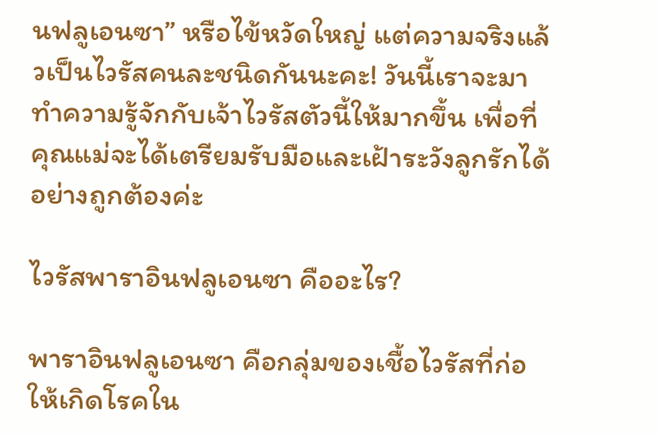นฟลูเอนซา” หรือไข้หวัดใหญ่ แต่ความจริงแล้วเป็นไวรัสคนละชนิดกันนะคะ! วันนี้เราจะมาทำความรู้จักกับเจ้าไวรัสตัวนี้ให้มากขึ้น เพื่อที่คุณแม่จะได้เตรียมรับมือและเฝ้าระวังลูกรักได้อย่างถูกต้องค่ะ

ไวรัสพาราอินฟลูเอนซา คืออะไร?

พาราอินฟลูเอนซา คือกลุ่มของเชื้อไวรัสที่ก่อให้เกิดโรคใน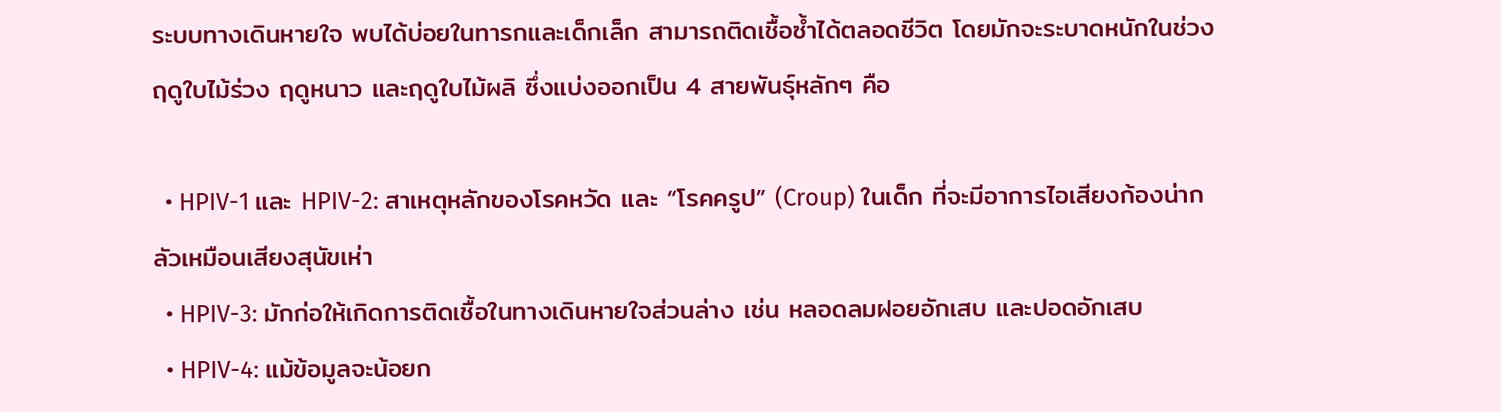ระบบทางเดินหายใจ พบได้บ่อยในทารกและเด็กเล็ก สามารถติดเชื้อซ้ำได้ตลอดชีวิต โดยมักจะระบาดหนักในช่วงฤดูใบไม้ร่วง ฤดูหนาว และฤดูใบไม้ผลิ ซึ่งแบ่งออกเป็น 4 สายพันธุ์หลักๆ คือ

  • HPIV-1 และ HPIV-2: สาเหตุหลักของโรคหวัด และ “โรคครูป” (Croup) ในเด็ก ที่จะมีอาการไอเสียงก้องน่ากลัวเหมือนเสียงสุนัขเห่า
  • HPIV-3: มักก่อให้เกิดการติดเชื้อในทางเดินหายใจส่วนล่าง เช่น หลอดลมฝอยอักเสบ และปอดอักเสบ
  • HPIV-4: แม้ข้อมูลจะน้อยก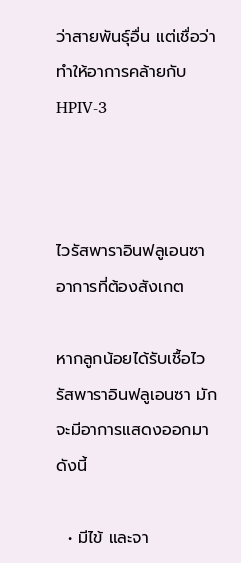ว่าสายพันธุ์อื่น แต่เชื่อว่าทำให้อาการคล้ายกับ HPIV-3



ไวรัสพาราอินฟลูเอนซา อาการที่ต้องสังเกต

หากลูกน้อยได้รับเชื้อไวรัสพาราอินฟลูเอนซา มักจะมีอาการแสดงออกมาดังนี้

  • มีไข้ และจา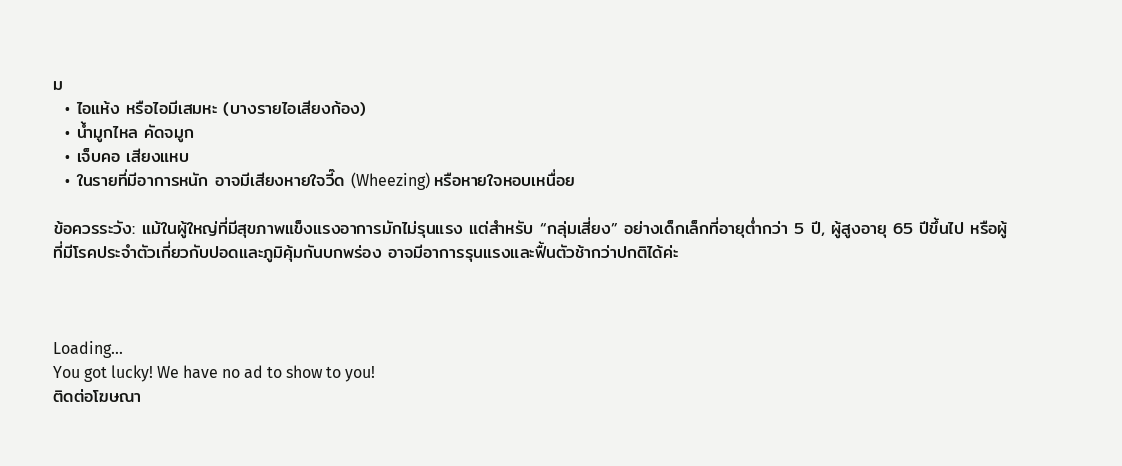ม
  • ไอแห้ง หรือไอมีเสมหะ (บางรายไอเสียงก้อง)
  • น้ำมูกไหล คัดจมูก
  • เจ็บคอ เสียงแหบ
  • ในรายที่มีอาการหนัก อาจมีเสียงหายใจวี๊ด (Wheezing) หรือหายใจหอบเหนื่อย

ข้อควรระวัง: แม้ในผู้ใหญ่ที่มีสุขภาพแข็งแรงอาการมักไม่รุนแรง แต่สำหรับ “กลุ่มเสี่ยง” อย่างเด็กเล็กที่อายุต่ำกว่า 5 ปี, ผู้สูงอายุ 65 ปีขึ้นไป หรือผู้ที่มีโรคประจำตัวเกี่ยวกับปอดและภูมิคุ้มกันบกพร่อง อาจมีอาการรุนแรงและฟื้นตัวช้ากว่าปกติได้ค่ะ



Loading...
You got lucky! We have no ad to show to you!
ติดต่อโฆษณา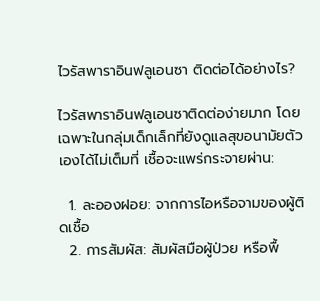ไวรัสพาราอินฟลูเอนซา ติดต่อได้อย่างไร?

ไวรัสพาราอินฟลูเอนซาติดต่อง่ายมาก โดยเฉพาะในกลุ่มเด็กเล็กที่ยังดูแลสุขอนามัยตัวเองได้ไม่เต็มที่ เชื้อจะแพร่กระจายผ่าน:

  1. ละอองฝอย: จากการไอหรือจามของผู้ติดเชื้อ
  2. การสัมผัส: สัมผัสมือผู้ป่วย หรือพื้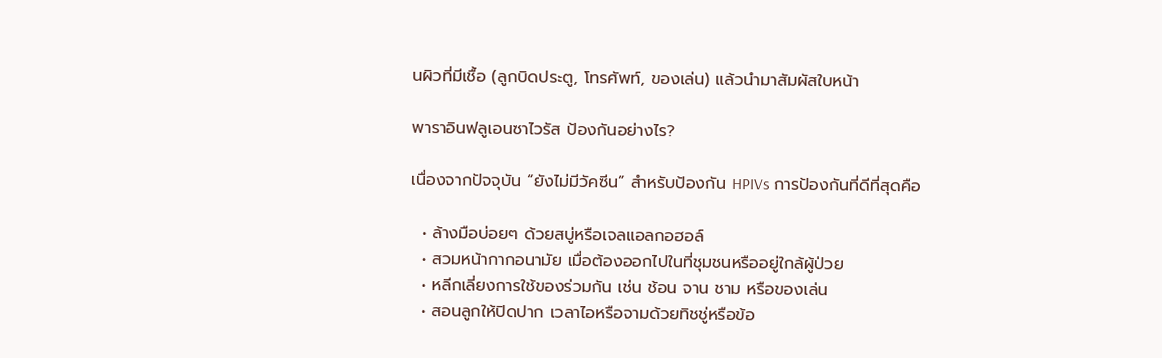นผิวที่มีเชื้อ (ลูกบิดประตู, โทรศัพท์, ของเล่น) แล้วนำมาสัมผัสใบหน้า

พาราอินฟลูเอนซาไวรัส ป้องกันอย่างไร?

เนื่องจากปัจจุบัน “ยังไม่มีวัคซีน” สำหรับป้องกัน HPIVs การป้องกันที่ดีที่สุดคือ

  • ล้างมือบ่อยๆ ด้วยสบู่หรือเจลแอลกอฮอล์
  • สวมหน้ากากอนามัย เมื่อต้องออกไปในที่ชุมชนหรืออยู่ใกล้ผู้ป่วย
  • หลีกเลี่ยงการใช้ของร่วมกัน เช่น ช้อน จาน ชาม หรือของเล่น
  • สอนลูกให้ปิดปาก เวลาไอหรือจามด้วยทิชชู่หรือข้อ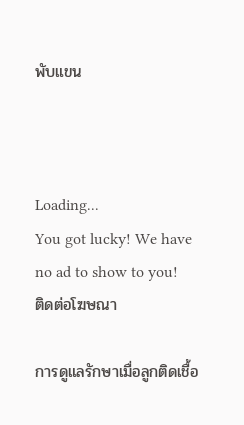พับแขน



Loading...
You got lucky! We have no ad to show to you!
ติดต่อโฆษณา

การดูแลรักษาเมื่อลูกติดเชื้อ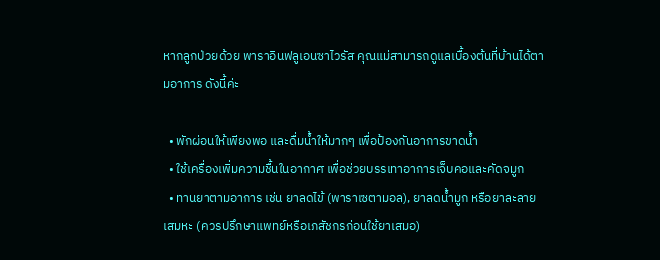หากลูกป่วยด้วย พาราอินฟลูเอนซาไวรัส คุณแม่สามารถดูแลเบื้องต้นที่บ้านได้ตามอาการ ดังนี้ค่ะ

  • พักผ่อนให้เพียงพอ และดื่มน้ำให้มากๆ เพื่อป้องกันอาการขาดน้ำ
  • ใช้เครื่องเพิ่มความชื้นในอากาศ เพื่อช่วยบรรเทาอาการเจ็บคอและคัดจมูก
  • ทานยาตามอาการ เช่น ยาลดไข้ (พาราเซตามอล), ยาลดน้ำมูก หรือยาละลายเสมหะ (ควรปรึกษาแพทย์หรือเภสัชกรก่อนใช้ยาเสมอ)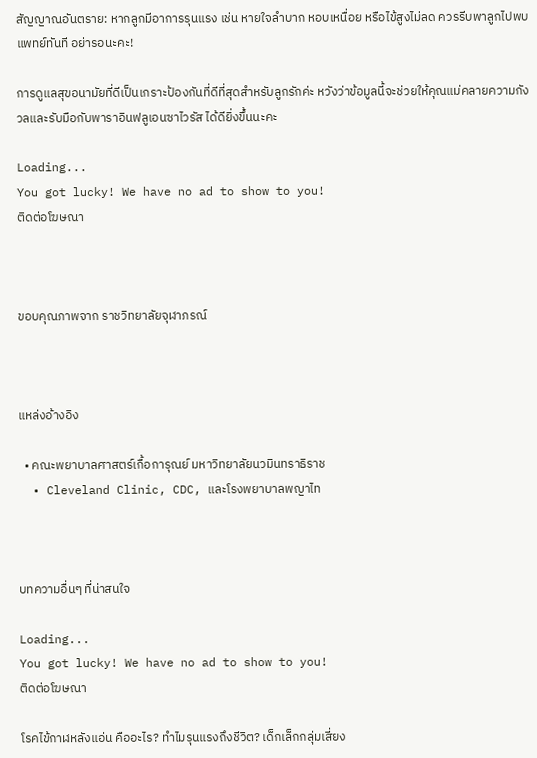สัญญาณอันตราย: หากลูกมีอาการรุนแรง เช่น หายใจลำบาก หอบเหนื่อย หรือไข้สูงไม่ลด ควรรีบพาลูกไปพบแพทย์ทันที อย่ารอนะคะ!

การดูแลสุขอนามัยที่ดีเป็นเกราะป้องกันที่ดีที่สุดสำหรับลูกรักค่ะ หวังว่าข้อมูลนี้จะช่วยให้คุณแม่คลายความกังวลและรับมือกับพาราอินฟลูเอนซาไวรัส ได้ดียิ่งขึ้นนะคะ

Loading...
You got lucky! We have no ad to show to you!
ติดต่อโฆษณา



ขอบคุณภาพจาก ราชวิทยาลัยจุฬาภรณ์



แหล่งอ้างอิง

  • คณะพยาบาลศาสตร์เกื้อการุณย์ มหาวิทยาลัยนวมินทราธิราช
  • Cleveland Clinic, CDC, และโรงพยาบาลพญาไท



บทความอื่นๆ ที่น่าสนใจ

Loading...
You got lucky! We have no ad to show to you!
ติดต่อโฆษณา

โรคไข้กาฬหลังแอ่น คืออะไร? ทำไมรุนแรงถึงชีวิต? เด็กเล็กกลุ่มเสี่ยง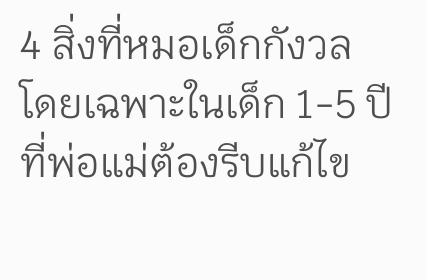4 สิ่งที่หมอเด็กกังวล โดยเฉพาะในเด็ก 1-5 ปี ที่พ่อแม่ต้องรีบแก้ไข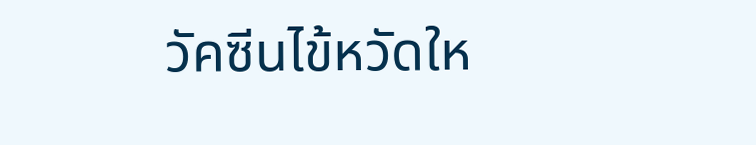วัคซีนไข้หวัดให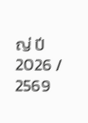ญ่ ปี 2026 / 2569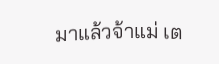มาแล้วจ้าแม่ เต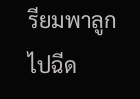รียมพาลูกไปฉีด